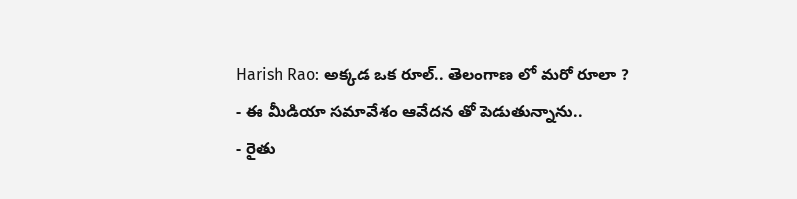Harish Rao: అక్కడ ఒక రూల్.. తెలంగాణ లో మరో రూలా ?
- ఈ మీడియా సమావేశం ఆవేదన తో పెడుతున్నాను..
- రైతు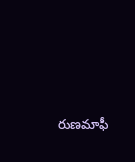రుణమాఫీ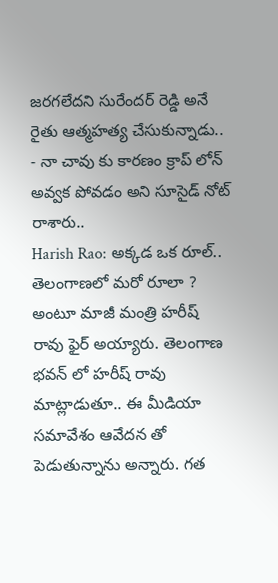జరగలేదని సురేందర్ రెడ్డి అనే రైతు ఆత్మహత్య చేసుకున్నాడు..
- నా చావు కు కారణం క్రాప్ లోన్ అవ్వక పోవడం అని సూసైడ్ నోట్ రాశారు..
Harish Rao: అక్కడ ఒక రూల్.. తెలంగాణలో మరో రూలా ? అంటూ మాజీ మంత్రి హరీష్ రావు ఫైర్ అయ్యారు. తెలంగాణ భవన్ లో హరీష్ రావు మాట్లాడుతూ.. ఈ మీడియా సమావేశం ఆవేదన తో పెడుతున్నాను అన్నారు. గత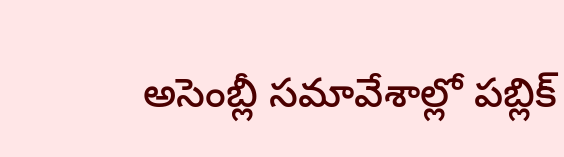అసెంబ్లీ సమావేశాల్లో పబ్లిక్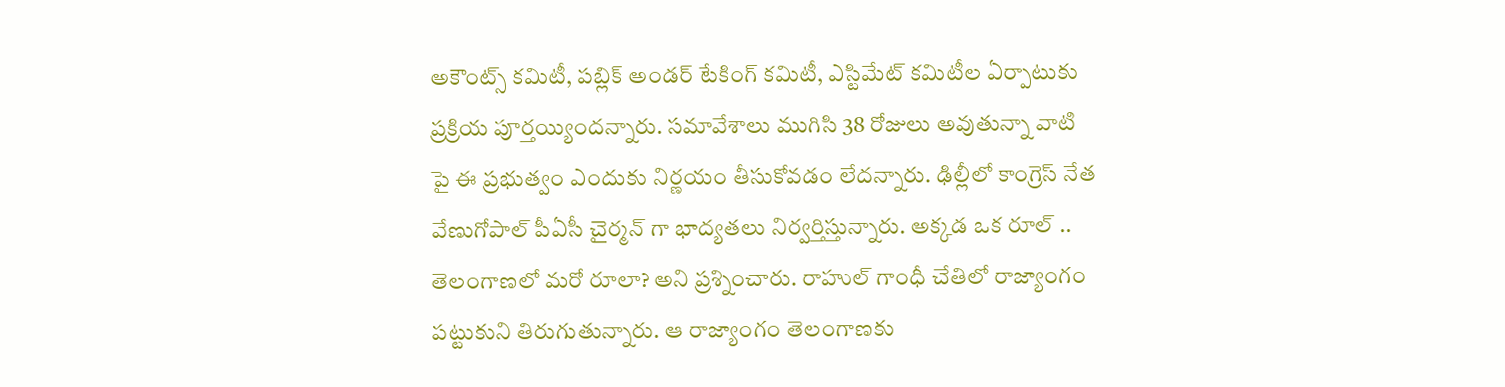అకౌంట్స్ కమిటీ, పబ్లిక్ అండర్ టేకింగ్ కమిటీ, ఎస్టిమేట్ కమిటీల ఏర్పాటుకు ప్రక్రియ పూర్తయ్యిందన్నారు. సమావేశాలు ముగిసి 38 రోజులు అవుతున్నా వాటి పై ఈ ప్రభుత్వం ఎందుకు నిర్ణయం తీసుకోవడం లేదన్నారు. ఢిల్లీలో కాంగ్రెస్ నేత వేణుగోపాల్ పీఏసీ చైర్మన్ గా భాద్యతలు నిర్వర్తిస్తున్నారు. అక్కడ ఒక రూల్ .. తెలంగాణలో మరో రూలా? అని ప్రశ్నించారు. రాహుల్ గాంధీ చేతిలో రాజ్యాంగం పట్టుకుని తిరుగుతున్నారు. ఆ రాజ్యాంగం తెలంగాణకు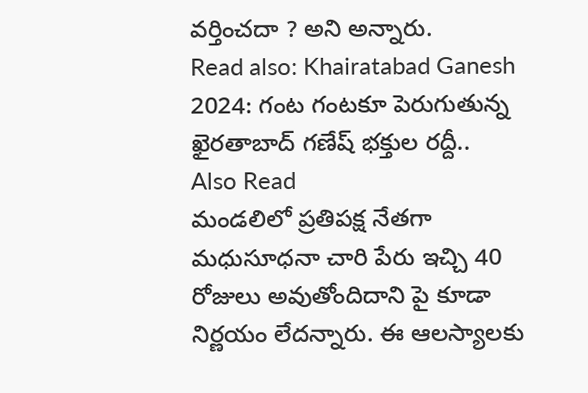వర్తించదా ? అని అన్నారు.
Read also: Khairatabad Ganesh 2024: గంట గంటకూ పెరుగుతున్న ఖైరతాబాద్ గణేష్ భక్తుల రద్దీ..
Also Read
మండలిలో ప్రతిపక్ష నేతగా మధుసూధనా చారి పేరు ఇచ్చి 40 రోజులు అవుతోందిదాని పై కూడా నిర్ణయం లేదన్నారు. ఈ ఆలస్యాలకు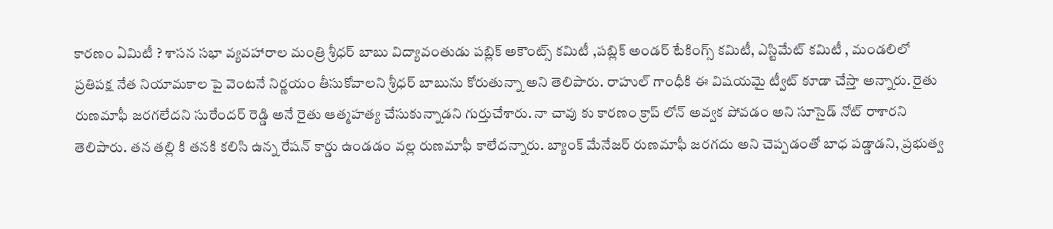కారణం ఏమిటీ ? శాసన సభా వ్యవహారాల మంత్రి శ్రీధర్ బాబు విద్యావంతుడు పబ్లిక్ అకౌంట్స్ కమిటీ ,పబ్లిక్ అండర్ టేకింగ్స్ కమిటీ, ఎస్టిమేట్ కమిటీ , మండలిలో ప్రతిపక్ష నేత నియామకాల పై వెంటనే నిర్ణయం తీసుకోవాలని శ్రీధర్ బాబును కోరుతున్నా అని తెలిపారు. రాహుల్ గాంధీకి ఈ విషయమై ట్వీట్ కూడా చేస్తా అన్నారు. రైతు రుణమాఫీ జరగలేదని సురేందర్ రెడ్డి అనే రైతు ఆత్మహత్య చేసుకున్నాడని గుర్తుచేశారు. నా చావు కు కారణం క్రాప్ లోన్ అవ్వక పోవడం అని సూసైడ్ నోట్ రాశారని తెలిపారు. తన తల్లి కి తనకి కలిసి ఉన్న రేషన్ కార్డు ఉండడం వల్ల రుణమాఫీ కాలేదన్నారు. బ్యాంక్ మేనేజర్ రుణమాఫీ జరగదు అని చెప్పడంతో బాధ పడ్డాడని, ప్రభుత్వ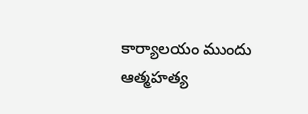కార్యాలయం ముందు ఆత్మహత్య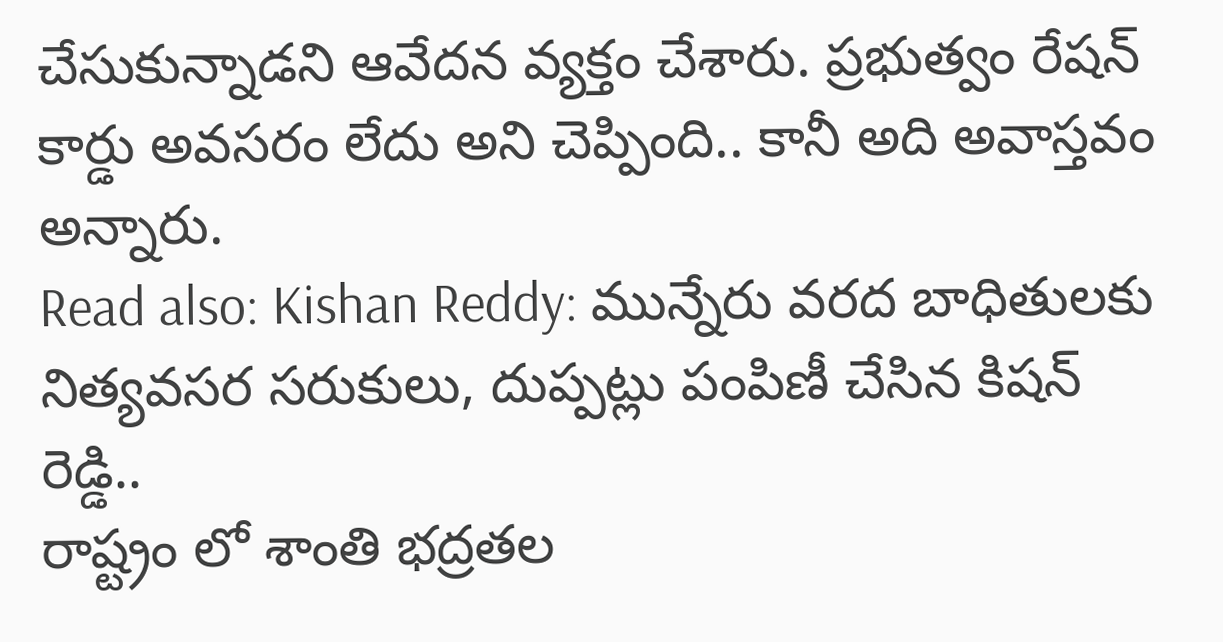చేసుకున్నాడని ఆవేదన వ్యక్తం చేశారు. ప్రభుత్వం రేషన్ కార్డు అవసరం లేదు అని చెప్పింది.. కానీ అది అవాస్తవం అన్నారు.
Read also: Kishan Reddy: మున్నేరు వరద బాధితులకు నిత్యవసర సరుకులు, దుప్పట్లు పంపిణీ చేసిన కిషన్ రెడ్డి..
రాష్ట్రం లో శాంతి భద్రతల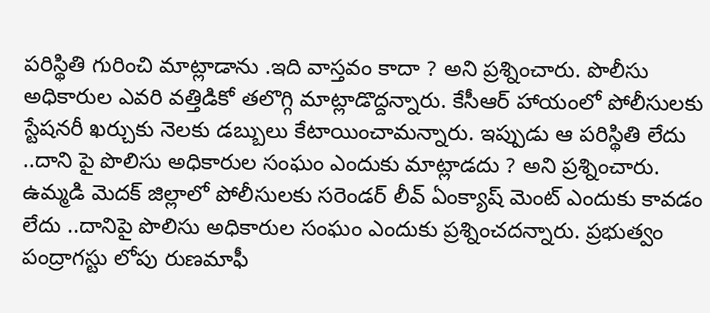పరిస్థితి గురించి మాట్లాడాను .ఇది వాస్తవం కాదా ? అని ప్రశ్నించారు. పొలీసు అధికారుల ఎవరి వత్తిడికో తలొగ్గి మాట్లాడొద్దన్నారు. కేసీఆర్ హాయంలో పోలీసులకు స్టేషనరీ ఖర్చుకు నెలకు డబ్బులు కేటాయించామన్నారు. ఇప్పుడు ఆ పరిస్థితి లేదు ..దాని పై పొలిసు అధికారుల సంఘం ఎందుకు మాట్లాడదు ? అని ప్రశ్నించారు. ఉమ్మడి మెదక్ జిల్లాలో పోలీసులకు సరెండర్ లీవ్ ఏంక్యాష్ మెంట్ ఎందుకు కావడం లేదు ..దానిపై పొలిసు అధికారుల సంఘం ఎందుకు ప్రశ్నించదన్నారు. ప్రభుత్వం పంద్రాగస్టు లోపు రుణమాఫీ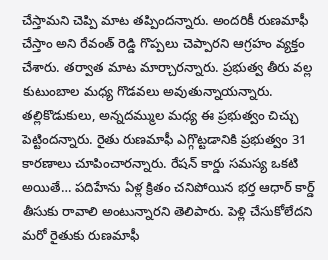చేస్తామని చెప్పి మాట తప్పిందన్నారు. అందరికీ రుణమాఫీ చేస్తాం అని రేవంత్ రెడ్డి గొప్పలు చెప్పారని ఆగ్రహం వ్యక్తం చేశారు. తర్వాత మాట మార్చారన్నారు. ప్రభుత్వ తీరు వల్ల కుటుంబాల మధ్య గొడవలు అవుతున్నాయన్నారు. తల్లికొడుకులు, అన్నదమ్ముల మధ్య ఈ ప్రభుత్వం చిచ్చు పెట్టిందన్నారు. రైతు రుణమాఫీ ఎగ్గొట్టడానికి ప్రభుత్వం 31 కారణాలు చూపించారన్నారు. రేషన్ కార్డు సమస్య ఒకటి అయితే… పదిహేను ఏళ్ల క్రితం చనిపోయిన భర్త ఆధార్ కార్డ్ తీసుకు రావాలి అంటున్నారని తెలిపారు. పెళ్లి చేసుకోలేదని మరో రైతుకు రుణమాఫీ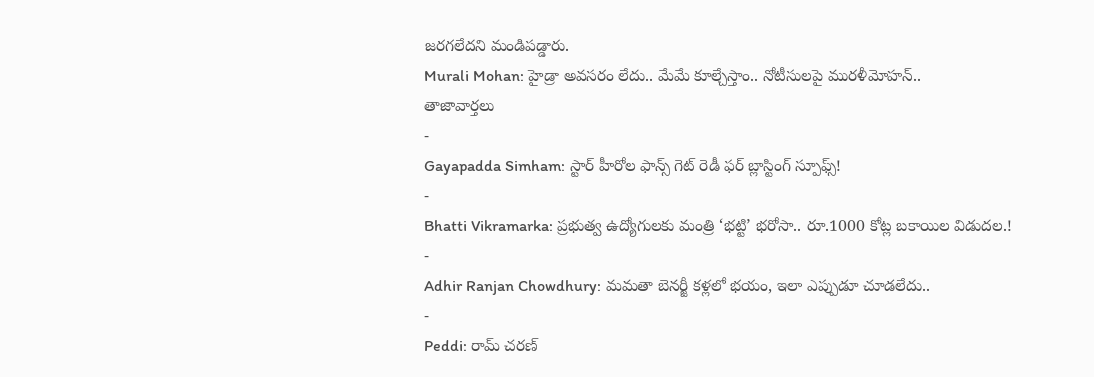జరగలేదని మండిపడ్డారు.
Murali Mohan: హైడ్రా అవసరం లేదు.. మేమే కూల్చేస్తాం.. నోటీసులపై మురళీమోహన్..
తాజావార్తలు
-
Gayapadda Simham: స్టార్ హీరోల ఫాన్స్ గెట్ రెడీ ఫర్ బ్లాస్టింగ్ స్పూఫ్స్!
-
Bhatti Vikramarka: ప్రభుత్వ ఉద్యోగులకు మంత్రి ‘భట్టి’ భరోసా.. రూ.1000 కోట్ల బకాయిల విడుదల.!
-
Adhir Ranjan Chowdhury: మమతా బెనర్జీ కళ్లలో భయం, ఇలా ఎప్పుడూ చూడలేదు..
-
Peddi: రామ్ చరణ్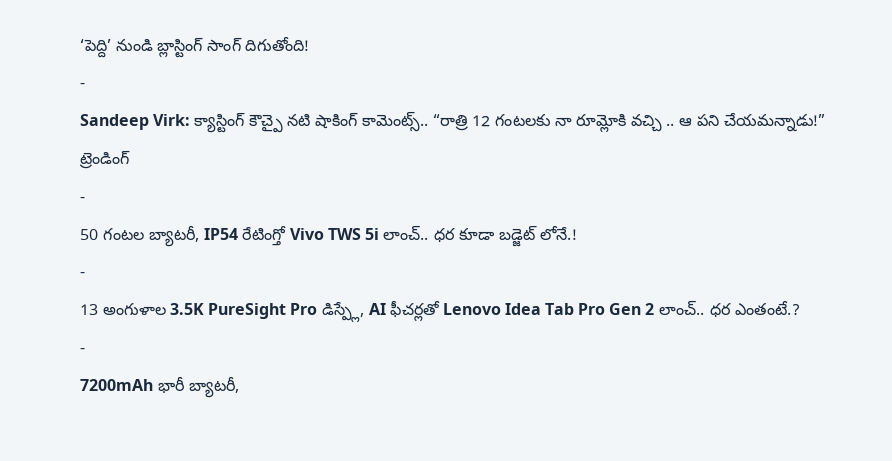‘పెద్ది’ నుండి బ్లాస్టింగ్ సాంగ్ దిగుతోంది!
-
Sandeep Virk: క్యాస్టింగ్ కౌచ్పై నటి షాకింగ్ కామెంట్స్.. “రాత్రి 12 గంటలకు నా రూమ్లోకి వచ్చి .. ఆ పని చేయమన్నాడు!”
ట్రెండింగ్
-
50 గంటల బ్యాటరీ, IP54 రేటింగ్తో Vivo TWS 5i లాంచ్.. ధర కూడా బడ్జెట్ లోనే.!
-
13 అంగుళాల 3.5K PureSight Pro డిస్ప్లే, AI ఫీచర్లతో Lenovo Idea Tab Pro Gen 2 లాంచ్.. ధర ఎంతంటే.?
-
7200mAh భారీ బ్యాటరీ,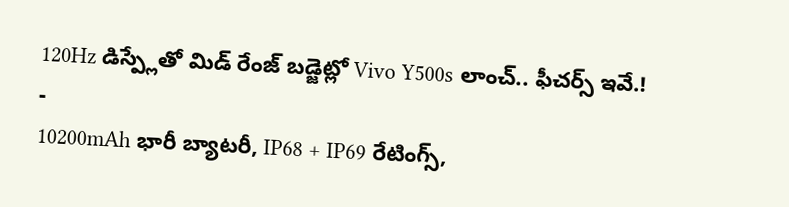120Hz డిస్ప్లేతో మిడ్ రేంజ్ బడ్జెట్లో Vivo Y500s లాంచ్.. ఫీచర్స్ ఇవే.!
-
10200mAh భారీ బ్యాటరీ, IP68 + IP69 రేటింగ్స్,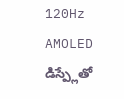120Hz AMOLED డిస్ప్లేతో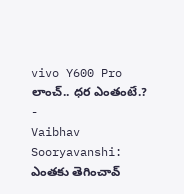vivo Y600 Pro లాంచ్.. ధర ఎంతంటే.?
-
Vaibhav Sooryavanshi: ఎంతకు తెగించావ్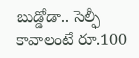బుడ్డోడా.. సెల్ఫీ కావాలంటే రూ.100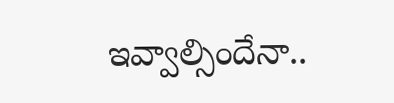ఇవ్వాల్సిందేనా..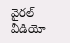వైరల్ వీడియో